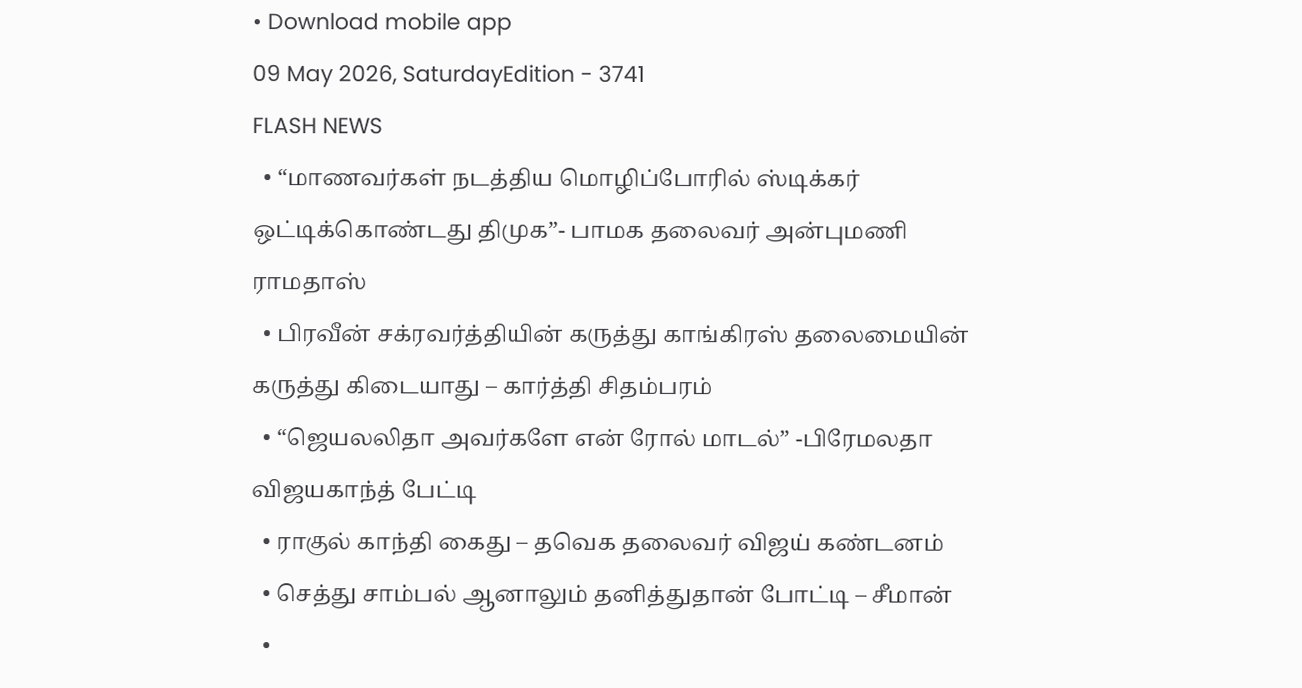• Download mobile app
09 May 2026, SaturdayEdition - 3741
FLASH NEWS
  • “மாணவர்கள் நடத்திய மொழிப்போரில் ஸ்டிக்கர் ஒட்டிக்கொண்டது திமுக”- பாமக தலைவர் அன்புமணி ராமதாஸ்
  • பிரவீன் சக்ரவர்த்தியின் கருத்து காங்கிரஸ் தலைமையின் கருத்து கிடையாது – கார்த்தி சிதம்பரம்
  • “ஜெயலலிதா அவர்களே என் ரோல் மாடல்” -பிரேமலதா விஜயகாந்த் பேட்டி
  • ராகுல் காந்தி கைது – தவெக தலைவர் விஜய் கண்டனம்
  • செத்து சாம்பல் ஆனாலும் தனித்துதான் போட்டி – சீமான்
  •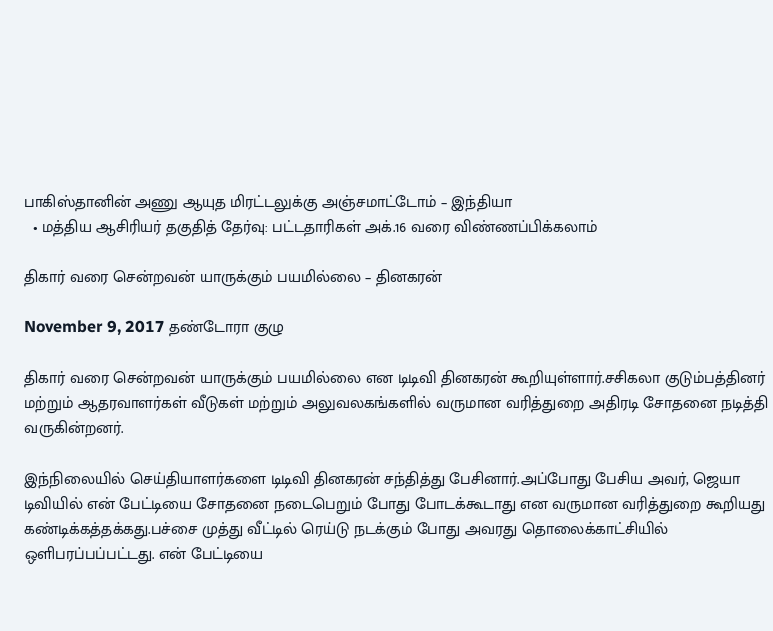பாகிஸ்தானின் அணு ஆயுத மிரட்டலுக்கு அஞ்சமாட்டோம் – இந்தியா
  • மத்திய ஆசிரியர் தகுதித் தேர்வு: பட்டதாரிகள் அக்.16 வரை விண்ணப்பிக்கலாம்

திகார் வரை சென்றவன் யாருக்கும் பயமில்லை – தினகரன்

November 9, 2017 தண்டோரா குழு

திகார் வரை சென்றவன் யாருக்கும் பயமில்லை என டிடிவி தினகரன் கூறியுள்ளார்.சசிகலா குடும்பத்தினர் மற்றும் ஆதரவாளர்கள் வீடுகள் மற்றும் அலுவலகங்களில் வருமான வரித்துறை அதிரடி சோதனை நடித்தி வருகின்றனர்.

இந்நிலையில் செய்தியாளர்களை டிடிவி தினகரன் சந்தித்து பேசினார்.அப்போது பேசிய அவர், ஜெயா டிவியில் என் பேட்டியை சோதனை நடைபெறும் போது போடக்கூடாது என வருமான வரித்துறை கூறியது கண்டிக்கத்தக்கது.பச்சை முத்து வீட்டில் ரெய்டு நடக்கும் போது அவரது தொலைக்காட்சியில் ஒளிபரப்பப்பட்டது. என் பேட்டியை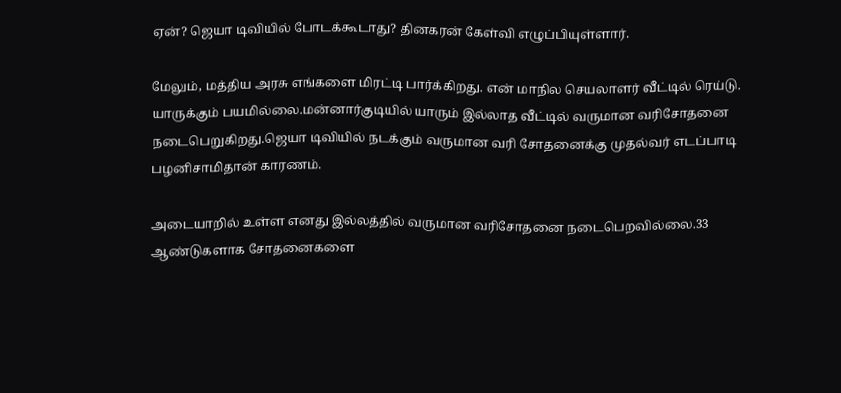ஏன்? ஜெயா டிவியில் போடக்கூடாது? தினகரன் கேள்வி எழுப்பியுள்ளார்.

மேலும், மத்திய அரசு எங்களை மிரட்டி பார்க்கிறது. என் மாநில செயலாளர் வீட்டில் ரெய்டு. யாருக்கும் பயமில்லை.மன்னார்குடியில் யாரும் இல்லாத வீட்டில் வருமான வரிசோதனை நடைபெறுகிறது.ஜெயா டிவியில் நடக்கும் வருமான வரி சோதனைக்கு முதல்வர் எடப்பாடி பழனிசாமிதான் காரணம்.

அடையாறில் உள்ள எனது இல்லத்தில் வருமான வரிசோதனை நடைபெறவில்லை.33 ஆண்டுகளாக சோதனைகளை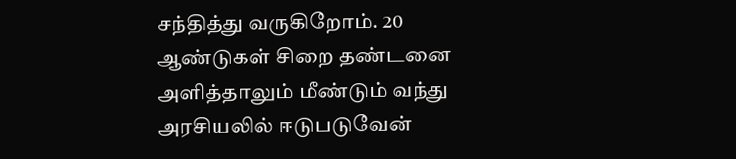சந்தித்து வருகிறோம். 20 ஆண்டுகள் சிறை தண்டனை அளித்தாலும் மீண்டும் வந்து அரசியலில் ஈடுபடுவேன்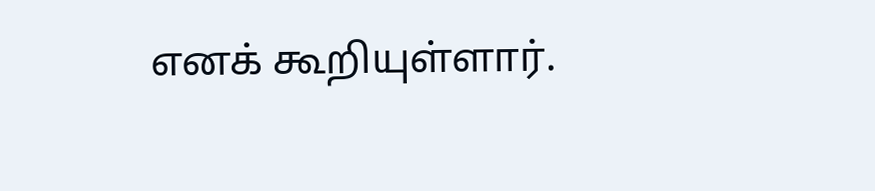எனக் கூறியுள்ளார்.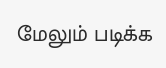மேலும் படிக்க